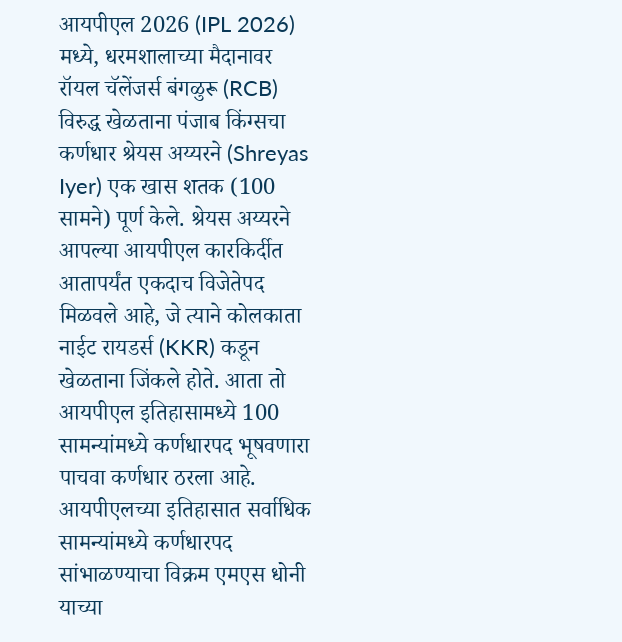आयपीएल 2026 (IPL 2026) मध्ये, धरमशालाच्या मैदानावर रॉयल चॅलेंजर्स बंगळुरू (RCB) विरुद्ध खेळताना पंजाब किंग्सचा कर्णधार श्रेयस अय्यरने (Shreyas Iyer) एक खास शतक (100 सामने) पूर्ण केले. श्रेयस अय्यरने आपल्या आयपीएल कारकिर्दीत आतापर्यंत एकदाच विजेतेपद मिळवले आहे, जे त्याने कोलकाता नाईट रायडर्स (KKR) कडून खेळताना जिंकले होते. आता तो आयपीएल इतिहासामध्ये 100 सामन्यांमध्ये कर्णधारपद भूषवणारा पाचवा कर्णधार ठरला आहे.
आयपीएलच्या इतिहासात सर्वाधिक सामन्यांमध्ये कर्णधारपद सांभाळण्याचा विक्रम एमएस धोनी याच्या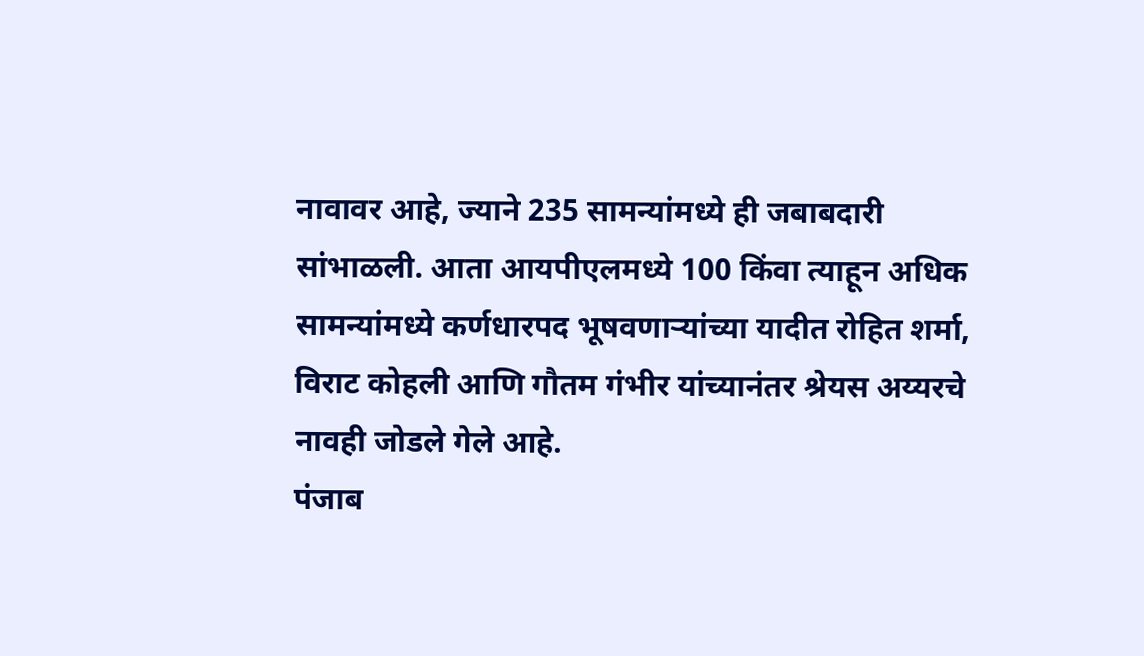नावावर आहे, ज्याने 235 सामन्यांमध्ये ही जबाबदारी सांभाळली. आता आयपीएलमध्ये 100 किंवा त्याहून अधिक सामन्यांमध्ये कर्णधारपद भूषवणाऱ्यांच्या यादीत रोहित शर्मा, विराट कोहली आणि गौतम गंभीर यांच्यानंतर श्रेयस अय्यरचे नावही जोडले गेले आहे.
पंजाब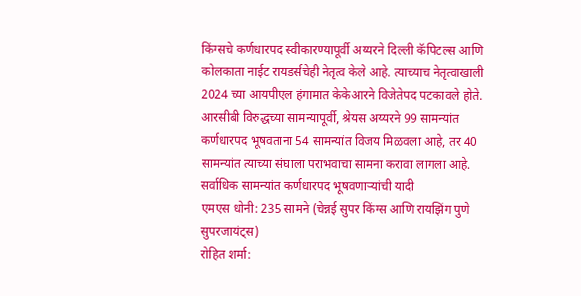किंग्सचे कर्णधारपद स्वीकारण्यापूर्वी अय्यरने दिल्ली कॅपिटल्स आणि कोलकाता नाईट रायडर्सचेही नेतृत्व केले आहे. त्याच्याच नेतृत्वाखाली 2024 च्या आयपीएल हंगामात केकेआरने विजेतेपद पटकावले होते. आरसीबी विरुद्धच्या सामन्यापूर्वी, श्रेयस अय्यरने 99 सामन्यांत कर्णधारपद भूषवताना 54 सामन्यांत विजय मिळवला आहे, तर 40 सामन्यांत त्याच्या संघाला पराभवाचा सामना करावा लागला आहे.
सर्वाधिक सामन्यांत कर्णधारपद भूषवणाऱ्यांची यादी
एमएस धोनी: 235 सामने (चेन्नई सुपर किंग्स आणि रायझिंग पुणे सुपरजायंट्स)
रोहित शर्मा: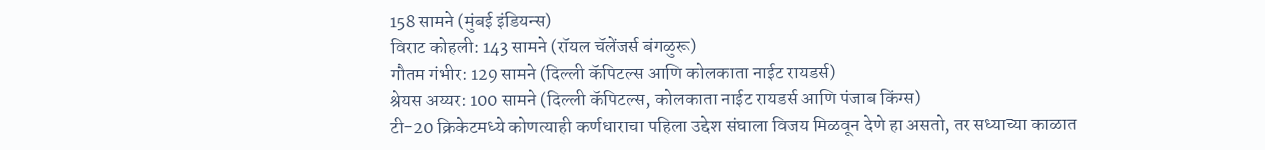158 सामने (मुंबई इंडियन्स)
विराट कोहली: 143 सामने (रॉयल चॅलेंजर्स बंगळुरू)
गौतम गंभीर: 129 सामने (दिल्ली कॅपिटल्स आणि कोलकाता नाईट रायडर्स)
श्रेयस अय्यर: 100 सामने (दिल्ली कॅपिटल्स, कोलकाता नाईट रायडर्स आणि पंजाब किंग्स)
टी-20 क्रिकेटमध्ये कोणत्याही कर्णधाराचा पहिला उद्देश संघाला विजय मिळवून देणे हा असतो, तर सध्याच्या काळात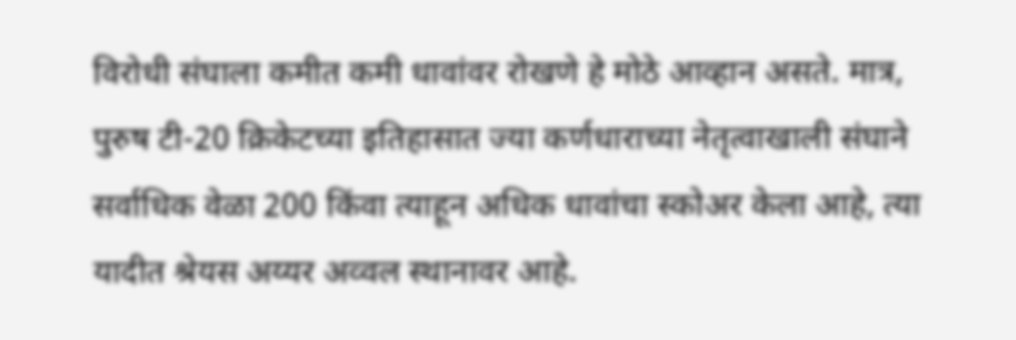विरोधी संघाला कमीत कमी धावांवर रोखणे हे मोठे आव्हान असते. मात्र, पुरुष टी-20 क्रिकेटच्या इतिहासात ज्या कर्णधाराच्या नेतृत्वाखाली संघाने सर्वाधिक वेळा 200 किंवा त्याहून अधिक धावांचा स्कोअर केला आहे, त्या यादीत श्रेयस अय्यर अव्वल स्थानावर आहे.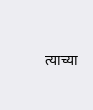त्याच्या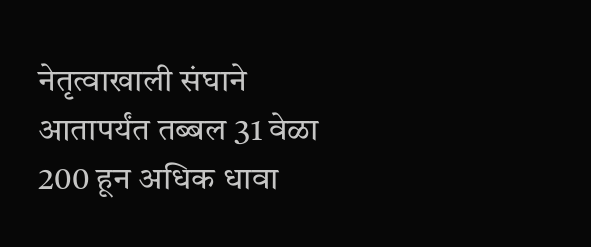नेतृत्वाखाली संघाने आतापर्यंत तब्बल 31 वेळा 200 हून अधिक धावा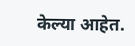केल्या आहेत.